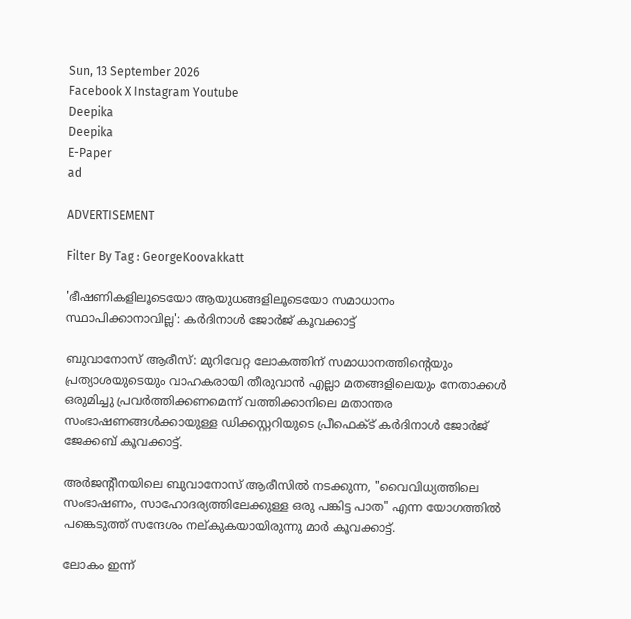Sun, 13 September 2026
Facebook X Instagram Youtube
Deepika
Deepika
E-Paper
ad

ADVERTISEMENT

Filter By Tag : GeorgeKoovakkatt

'ഭീഷണികളിലൂടെയോ ആയുധങ്ങളിലൂടെയോ സമാധാനം സ്ഥാപിക്കാനാവില്ല': കർദിനാൾ ജോർജ് കൂവക്കാട്ട്

ബുവാനോസ് ആരീസ്: മുറിവേറ്റ ലോകത്തിന് സമാധാനത്തിന്‍റെയും പ്രത്യാശയുടെയും വാഹകരായി തീരുവാൻ എല്ലാ മതങ്ങളിലെയും നേതാക്കൾ ഒരുമിച്ചു പ്രവർത്തിക്കണമെന്ന് വത്തിക്കാനിലെ മതാന്തര സംഭാഷണങ്ങൾക്കായുള്ള ഡിക്കസ്റ്ററിയുടെ പ്രീഫെക്ട് കർദിനാൾ ജോർജ് ജേക്കബ് കൂവക്കാട്ട്.

അർജന്‍റീനയിലെ ബുവാനോസ് ആരീസിൽ നടക്കുന്ന, "വൈവിധ്യത്തിലെ സംഭാഷണം, സാഹോദര്യത്തിലേക്കുള്ള ഒരു പങ്കിട്ട പാത" എന്ന യോഗത്തിൽ പങ്കെടുത്ത് സന്ദേശം നല്കുകയായിരുന്നു മാർ കൂവക്കാട്ട്.

ലോകം ഇന്ന്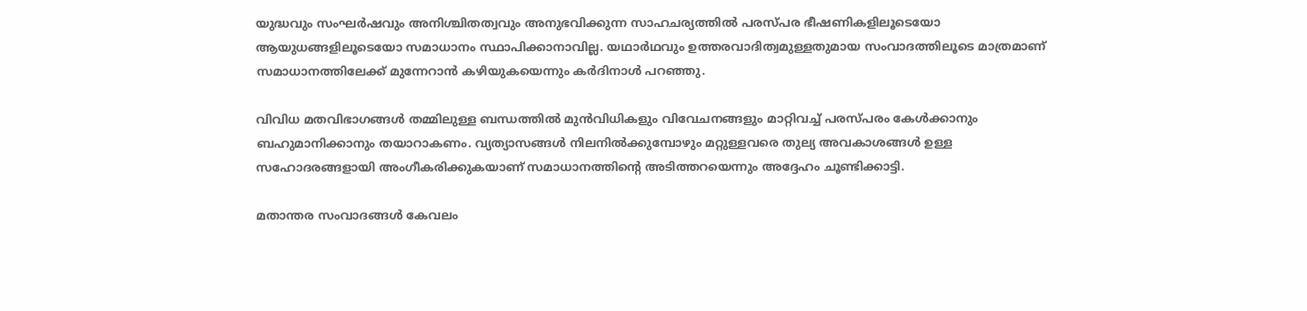യുദ്ധവും സംഘർഷവും അനിശ്ചിതത്വവും അനുഭവിക്കുന്ന സാഹചര്യത്തിൽ പരസ്പര ഭീഷണികളിലൂടെയോ ആയുധങ്ങളിലൂടെയോ സമാധാനം സ്ഥാപിക്കാനാവില്ല. യഥാർഥവും ഉത്തരവാദിത്വമുള്ളതുമായ സംവാദത്തിലൂടെ മാത്രമാണ് സമാധാനത്തിലേക്ക് മുന്നേറാൻ കഴിയുകയെന്നും കർദിനാൾ പറഞ്ഞു.

വിവിധ മതവിഭാഗങ്ങൾ തമ്മിലുള്ള ബന്ധത്തിൽ മുൻവിധികളും വിവേചനങ്ങളും മാറ്റിവച്ച് പരസ്പരം കേൾക്കാനും ബഹുമാനിക്കാനും തയാറാകണം. വ്യത്യാസങ്ങൾ നിലനിൽക്കുമ്പോഴും മറ്റുള്ളവരെ തുല്യ അവകാശങ്ങൾ ഉള്ള സഹോദരങ്ങളായി അംഗീകരിക്കുകയാണ് സമാധാനത്തിന്‍റെ അടിത്തറയെന്നും അദ്ദേഹം ചൂണ്ടിക്കാട്ടി.

മതാന്തര സംവാദങ്ങൾ കേവലം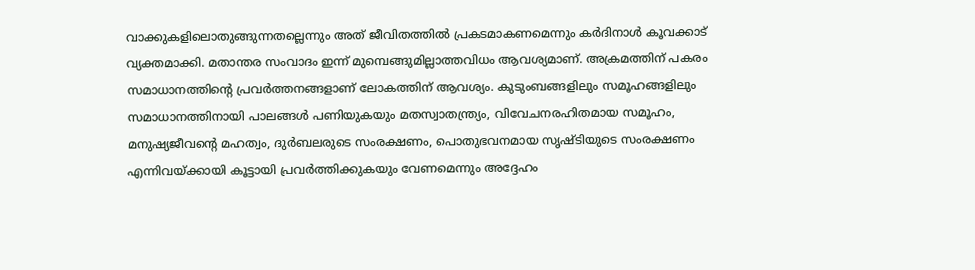വാക്കുകളിലൊതുങ്ങുന്നതല്ലെന്നും അത് ജീവിതത്തിൽ പ്രകടമാകണമെന്നും കർദിനാൾ കൂവക്കാട് വ്യക്തമാക്കി. മതാന്തര സംവാദം ഇന്ന് മുമ്പെങ്ങുമില്ലാത്തവിധം ആവശ്യമാണ്. അക്രമത്തിന് പകരം സമാധാനത്തിന്‍റെ പ്രവർത്തനങ്ങളാണ് ലോകത്തിന് ആവശ്യം. കുടുംബങ്ങളിലും സമൂഹങ്ങളിലും സമാധാനത്തിനായി പാലങ്ങൾ പണിയുകയും മതസ്വാതന്ത്ര്യം, വിവേചനരഹിതമായ സമൂഹം, മനുഷ്യജീവന്‍റെ മഹത്വം, ദുർബലരുടെ സംരക്ഷണം, പൊതുഭവനമായ സൃഷ്ടിയുടെ സംരക്ഷണം എന്നിവയ്ക്കായി കൂട്ടായി പ്രവർത്തിക്കുകയും വേണമെന്നും അദ്ദേഹം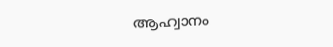ആഹ്വാനം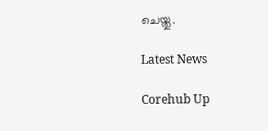ചെയ്തു.

Latest News

Corehub Up